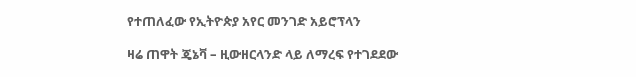የተጠለፈው የኢትዮጵያ አየር መንገድ አይሮፕላን

ዛሬ ጠዋት ጄኔቫ – ዚውዘርላንድ ላይ ለማረፍ የተገደደው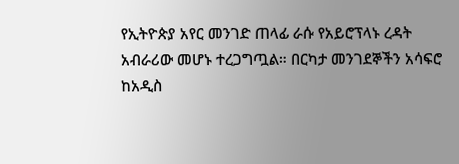የኢትዮጵያ አየር መንገድ ጠላፊ ራሱ የአይሮፕላኑ ረዳት አብራሪው መሆኑ ተረጋግጧል። በርካታ መንገደኞችን አሳፍሮ ከአዲስ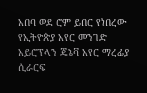አበባ ወደ ሮም ይበር የነበረው የኢትዮጵያ አየር መንገድ አይሮፕላን ጄኔቫ አየር ማረፊያ ሲራርፍ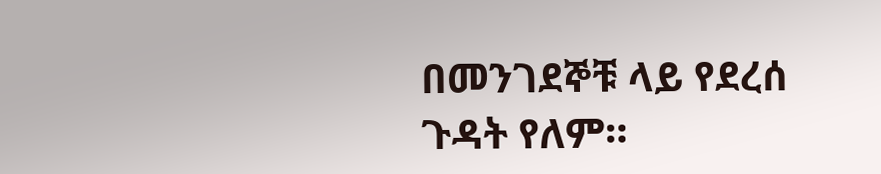በመንገደኞቹ ላይ የደረሰ ጉዳት የለም።